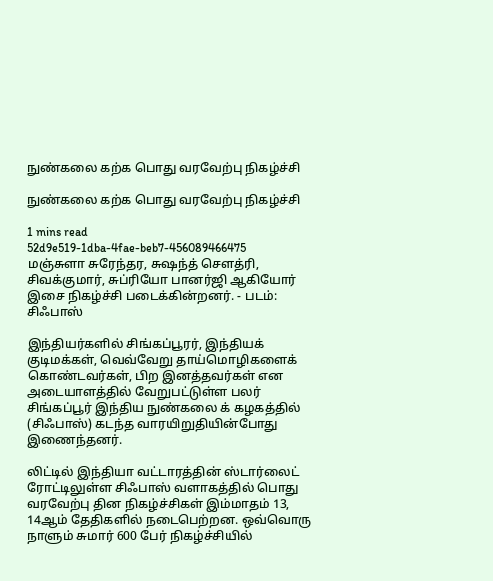நுண்கலை கற்க பொது வரவேற்பு நிகழ்ச்சி

நுண்கலை கற்க பொது வரவேற்பு நிகழ்ச்சி

1 mins read
52d9e519-1dba-4fae-beb7-456089466475
மஞ்சுளா சுரேந்தர, சுஷந்த் செளத்ரி, சிவக்குமார், சுப்ரியோ பானர்ஜி ஆகியோர் இசை நிகழ்ச்சி படைக்கின்றனர். - படம்: சிஃபாஸ்

இந்தியர்களில் சிங்கப்பூரர், இந்தியக் குடிமக்கள், வெவ்வேறு தாய்மொழிகளைக் கொண்டவர்கள், பிற இனத்தவர்கள் என அடையாளத்தில் வேறுபட்டுள்ள பலர் சிங்கப்பூர் இந்திய நுண்கலை க் கழகத்தில் (சிஃபாஸ்) கடந்த வாரயிறுதியின்போது இணைந்தனர்.

லிட்டில் இந்தியா வட்டாரத்தின் ஸ்டார்லைட் ரோட்டிலுள்ள சிஃபாஸ் வளாகத்தில் பொது வரவேற்பு தின நிகழ்ச்சிகள் இம்மாதம் 13, 14ஆம் தேதிகளில் நடைபெற்றன. ஒவ்வொரு நாளும் சுமார் 600 பேர் நிகழ்ச்சியில்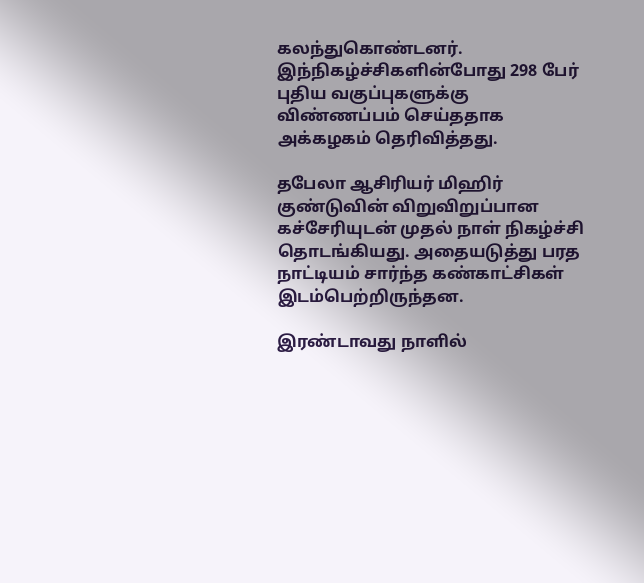கலந்துகொண்டனர். இந்நிகழ்ச்சிகளின்போது 298 பேர் புதிய வகுப்புகளுக்கு விண்ணப்பம் செய்ததாக அக்கழகம் தெரிவித்தது.

தபேலா ஆசிரியர் மிஹிர் குண்டுவின் விறுவிறுப்பான கச்சேரியுடன் முதல் நாள் நிகழ்ச்சி தொடங்கியது. அதையடுத்து பரத நாட்டியம் சார்ந்த கண்காட்சிகள் இடம்பெற்றிருந்தன.

இரண்டாவது நாளில்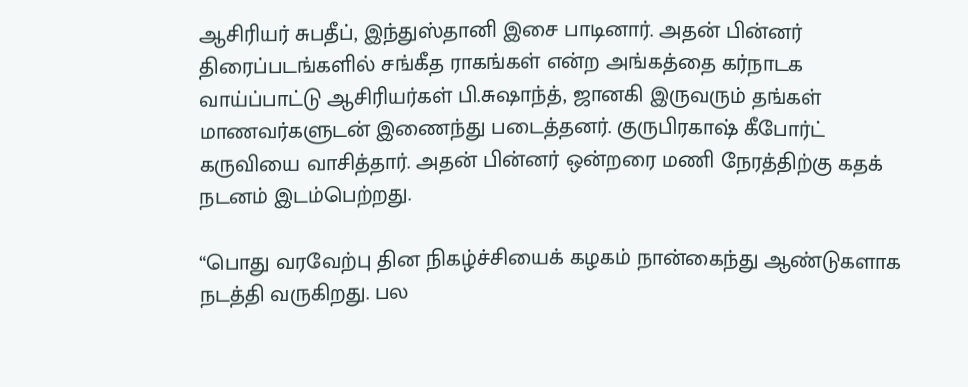ஆசிரியர் சுபதீப், இந்துஸ்தானி இசை பாடினார். அதன் பின்னர் திரைப்படங்களில் சங்கீத ராகங்கள் என்ற அங்கத்தை கர்நாடக வாய்ப்பாட்டு ஆசிரியர்கள் பி.சுஷாந்த், ஜானகி இருவரும் தங்கள் மாணவர்களுடன் இணைந்து படைத்தனர். குருபிரகாஷ் கீபோர்ட் கருவியை வாசித்தார். அதன் பின்னர் ஒன்றரை மணி நேரத்திற்கு கதக் நடனம் இடம்பெற்றது.

“பொது வரவேற்பு தின நிகழ்ச்சியைக் கழகம் நான்கைந்து ஆண்டுகளாக நடத்தி வருகிறது. பல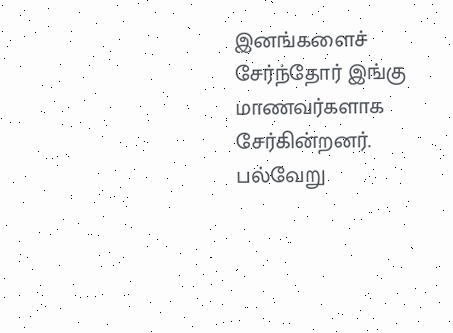இனங்களைச் சேர்ந்தோர் இங்கு மாணவர்களாக சேர்கின்றனர். பல்வேறு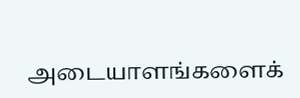அடையாளங்களைக்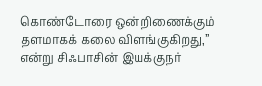கொண்டோரை ஒன்றிணைக்கும் தளமாகக் கலை விளங்குகிறது,” என்று சிஃபாசின் இயக்குநர்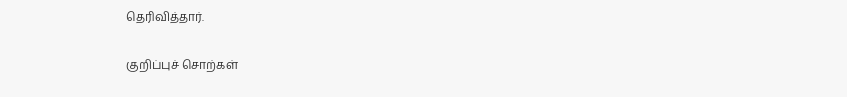தெரிவித்தார்.

குறிப்புச் சொற்கள்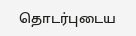தொடர்புடைய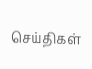செய்திகள்